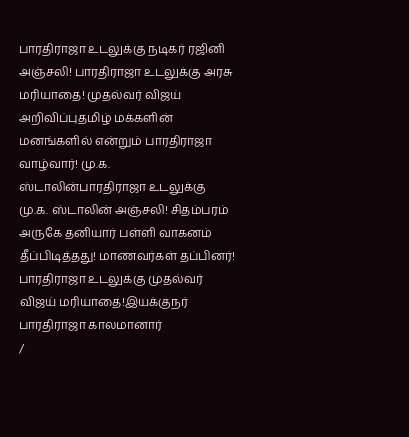பாரதிராஜா உடலுக்கு நடிகர் ரஜினி அஞ்சலி! பாரதிராஜா உடலுக்கு அரசு மரியாதை! முதல்வர் விஜய் அறிவிப்புதமிழ் மக்களின் மனங்களில் என்றும் பாரதிராஜா வாழ்வார்! மு.க. ஸ்டாலின்பாரதிராஜா உடலுக்கு மு.க. ஸ்டாலின் அஞ்சலி! சிதம்பரம் அருகே தனியார் பள்ளி வாகனம் தீப்பிடித்தது! மாணவர்கள் தப்பினர்! பாரதிராஜா உடலுக்கு முதல்வர் விஜய் மரியாதை!இயக்குநர் பாரதிராஜா காலமானார்
/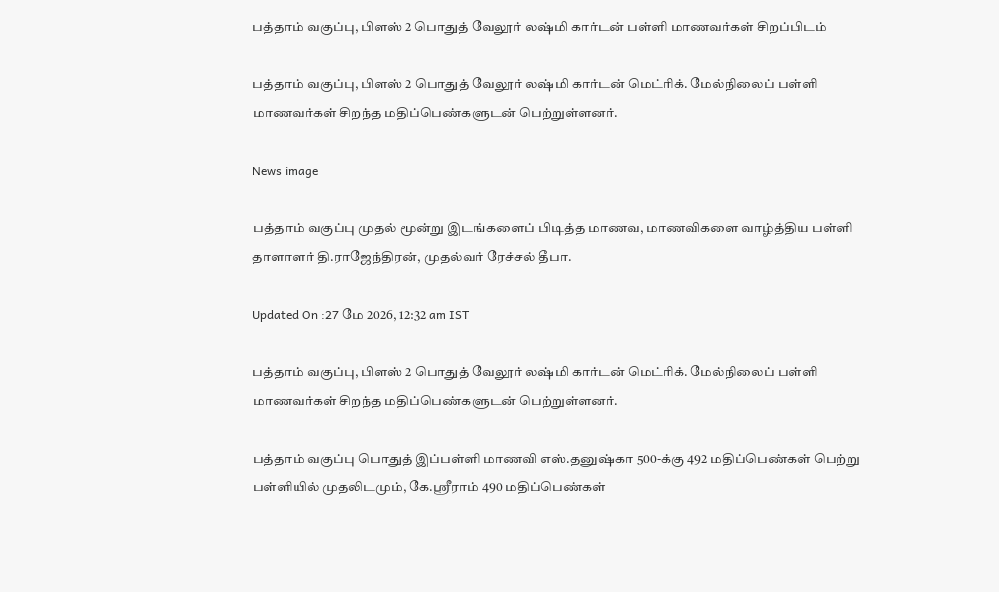பத்தாம் வகுப்பு, பிளஸ் 2 பொதுத் வேலூர் லஷ்மி கார்டன் பள்ளி மாணவர்கள் சிறப்பிடம்

பத்தாம் வகுப்பு, பிளஸ் 2 பொதுத் வேலூர் லஷ்மி கார்டன் மெட்ரிக். மேல்நிலைப் பள்ளி மாணவர்கள் சிறந்த மதிப்பெண்களுடன் பெற்றுள்ளனர்.

News image

பத்தாம் வகுப்பு முதல் மூன்று இடங்களைப் பிடித்த மாணவ, மாணவிகளை வாழ்த்திய பள்ளி தாளாளர் தி.ராஜேந்திரன், முதல்வர் ரேச்சல் தீபா.

Updated On :27 மே 2026, 12:32 am IST

பத்தாம் வகுப்பு, பிளஸ் 2 பொதுத் வேலூர் லஷ்மி கார்டன் மெட்ரிக். மேல்நிலைப் பள்ளி மாணவர்கள் சிறந்த மதிப்பெண்களுடன் பெற்றுள்ளனர்.

பத்தாம் வகுப்பு பொதுத் இப்பள்ளி மாணவி எஸ்.தனுஷ்கா 500-க்கு 492 மதிப்பெண்கள் பெற்று பள்ளியில் முதலிடமும், கே.ஸ்ரீராம் 490 மதிப்பெண்கள்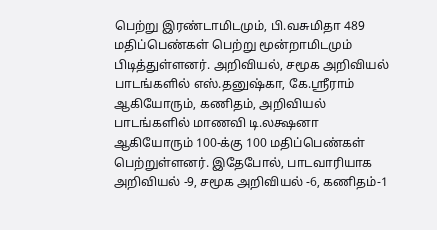பெற்று இரண்டாமிடமும், பி.வசுமிதா 489 மதிப்பெண்கள் பெற்று மூன்றாமிடமும் பிடித்துள்ளனர். அறிவியல், சமூக அறிவியல் பாடங்களில் எஸ்.தனுஷ்கா, கே.ஸ்ரீராம் ஆகியோரும், கணிதம், அறிவியல் பாடங்களில் மாணவி டி.லக்ஷனா ஆகியோரும் 100-க்கு 100 மதிப்பெண்கள் பெற்றுள்ளனர். இதேபோல், பாடவாரியாக அறிவியல் -9, சமூக அறிவியல் -6, கணிதம்-1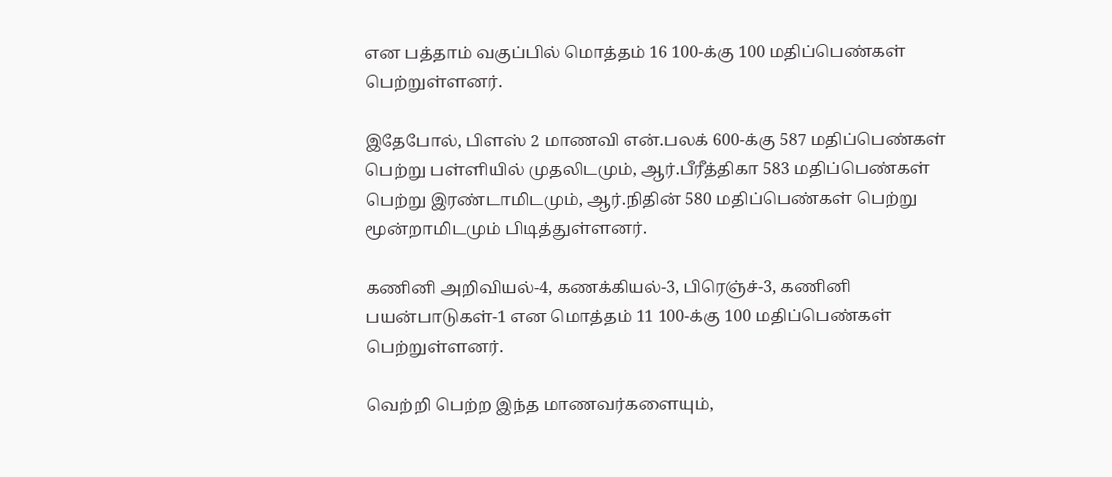என பத்தாம் வகுப்பில் மொத்தம் 16 100-க்கு 100 மதிப்பெண்கள் பெற்றுள்ளனர்.

இதேபோல், பிளஸ் 2 மாணவி என்.பலக் 600-க்கு 587 மதிப்பெண்கள் பெற்று பள்ளியில் முதலிடமும், ஆர்.பீரீத்திகா 583 மதிப்பெண்கள் பெற்று இரண்டாமிடமும், ஆர்.நிதின் 580 மதிப்பெண்கள் பெற்று மூன்றாமிடமும் பிடித்துள்ளனர்.

கணினி அறிவியல்-4, கணக்கியல்-3, பிரெஞ்ச்-3, கணினி பயன்பாடுகள்-1 என மொத்தம் 11 100-க்கு 100 மதிப்பெண்கள் பெற்றுள்ளனர்.

வெற்றி பெற்ற இந்த மாணவர்களையும்,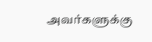அவர்களுக்கு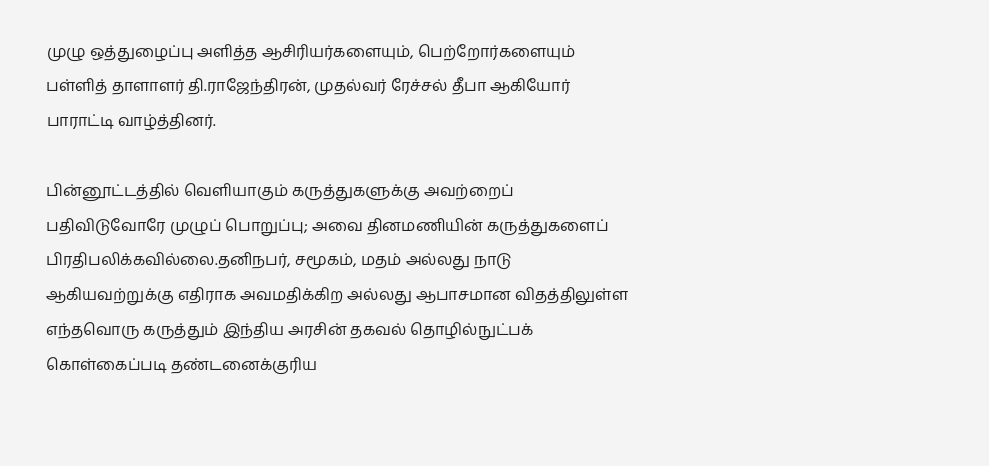முழு ஒத்துழைப்பு அளித்த ஆசிரியர்களையும், பெற்றோர்களையும் பள்ளித் தாளாளர் தி.ராஜேந்திரன், முதல்வர் ரேச்சல் தீபா ஆகியோர் பாராட்டி வாழ்த்தினர்.

பின்னூட்டத்தில் வெளியாகும் கருத்துகளுக்கு அவற்றைப் பதிவிடுவோரே முழுப் பொறுப்பு; அவை தினமணியின் கருத்துகளைப் பிரதிபலிக்கவில்லை.தனிநபர், சமூகம், மதம் அல்லது நாடு ஆகியவற்றுக்கு எதிராக அவமதிக்கிற அல்லது ஆபாசமான விதத்திலுள்ள எந்தவொரு கருத்தும் இந்திய அரசின் தகவல் தொழில்நுட்பக் கொள்கைப்படி தண்டனைக்குரிய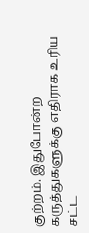குற்றம். இதுபோன்ற கருத்துகளுக்கு எதிராக உரிய சட்ட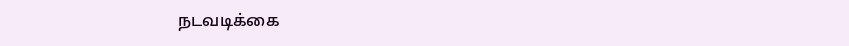நடவடிக்கை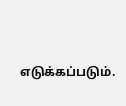எடுக்கப்படும்.